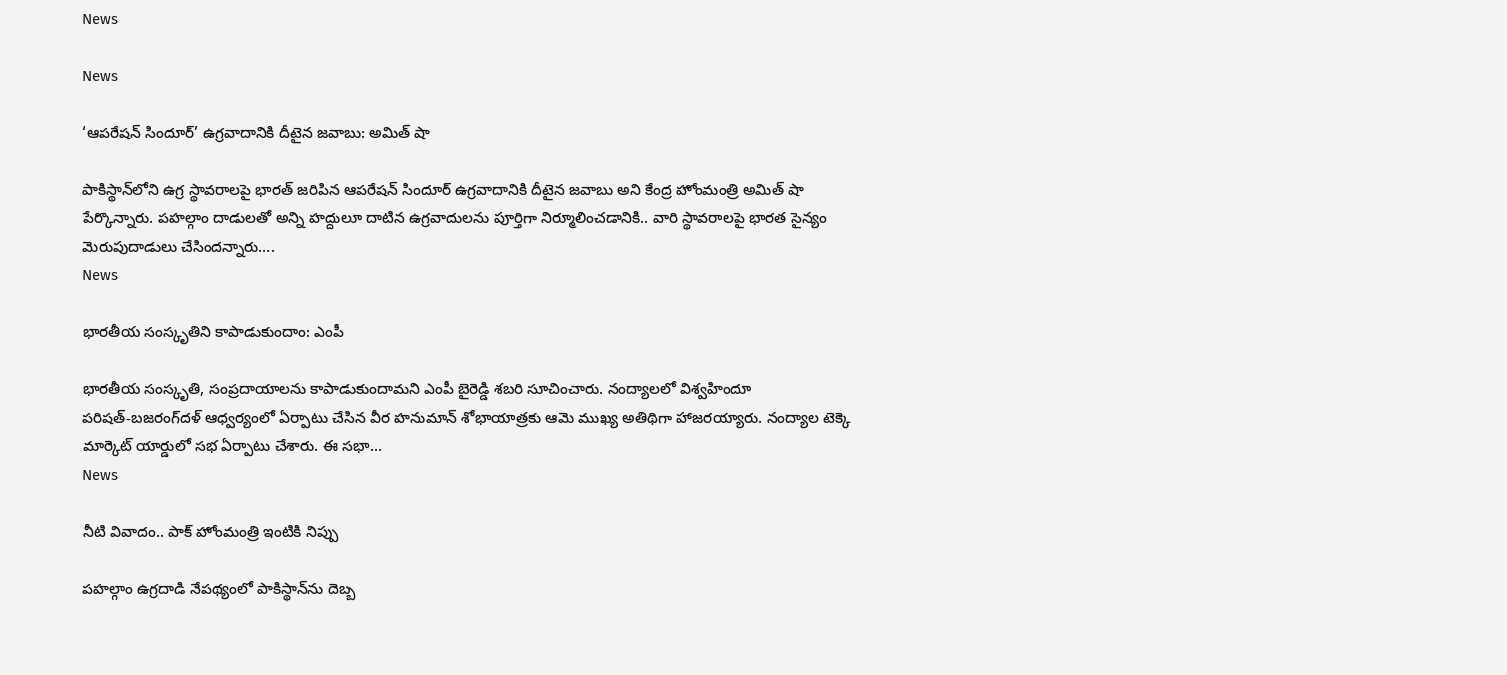News

News

‘ఆపరేషన్‌ సిందూర్‌’ ఉగ్రవాదానికి దీటైన జవాబు: అమిత్‌ షా

పాకిస్థాన్‌లోని ఉగ్ర స్థావరాలపై భారత్‌ జరిపిన ఆపరేషన్‌ సిందూర్‌ ఉగ్రవాదానికి దీటైన జవాబు అని కేంద్ర హోంమంత్రి అమిత్‌ షా పేర్కొన్నారు. పహల్గాం దాడులతో అన్ని హద్దులూ దాటిన ఉగ్రవాదులను పూర్తిగా నిర్మూలించడానికి.. వారి స్థావరాలపై భారత సైన్యం మెరుపుదాడులు చేసిందన్నారు....
News

భారతీయ సంస్కృతిని కాపాడుకుందాం: ఎంపీ

భారతీయ సంస్కృతి, సంప్రదాయాలను కాపాడుకుందామని ఎంపీ బైరెడ్డి శబరి సూచించారు. నంద్యాలలో విశ్వహిందూ పరిషత్‌-బజరంగ్‌దళ్‌ ఆధ్వర్యంలో ఏర్పాటు చేసిన వీర హనుమాన్‌ శోభాయాత్రకు ఆమె ముఖ్య అతిథిగా హాజరయ్యారు. నంద్యాల టెక్కె మార్కెట్‌ యార్డులో సభ ఏర్పాటు చేశారు. ఈ సభా...
News

నీటి వివాదం.. పాక్‌ హోంమంత్రి ఇంటికి నిప్పు

పహల్గాం ఉగ్రదాడి నేపథ్యంలో పాకిస్థాన్‌ను దెబ్బ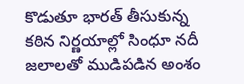కొడుతూ భారత్‌ తీసుకున్న కఠిన నిర్ణయాల్లో సింధూ నదీ జలాలతో ముడిపడిన అంశం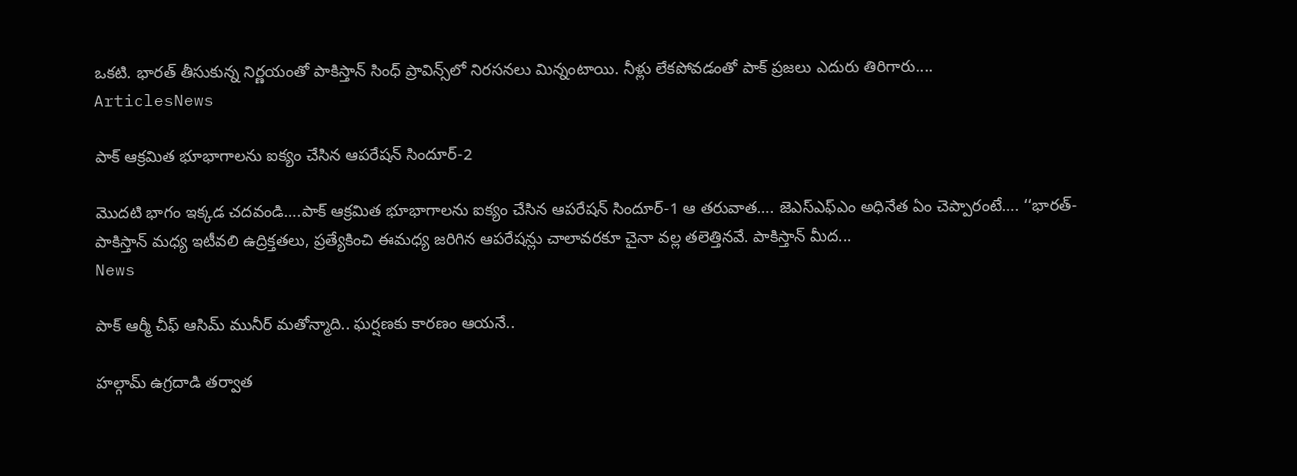ఒకటి. భారత్‌ తీసుకున్న నిర్ణయంతో పాకిస్తాన్‌ సింధ్ ప్రావిన్స్‌లో నిరసనలు మిన్నంటాయి. నీళ్లు లేకపోవడంతో పాక్‌ ప్రజలు ఎదురు తిరిగారు....
ArticlesNews

పాక్ ఆక్రమిత భూభాగాలను ఐక్యం చేసిన ఆపరేషన్ సిందూర్-2

మొదటి భాగం ఇక్కడ చదవండి….పాక్ ఆక్రమిత భూభాగాలను ఐక్యం చేసిన ఆపరేషన్ సిందూర్-1 ఆ తరువాత…. జెఎస్ఎఫ్ఎం అధినేత ఏం చెప్పారంటే…. ‘‘భారత్-పాకిస్తాన్ మధ్య ఇటీవలి ఉద్రిక్తతలు, ప్రత్యేకించి ఈమధ్య జరిగిన ఆపరేషన్లు చాలావరకూ చైనా వల్ల తలెత్తినవే. పాకిస్తాన్ మీద...
News

పాక్ ఆర్మీ చీఫ్ ఆసిమ్ మునీర్ మతోన్మాది.. ఘర్షణకు కారణం ఆయనే..

హల్గామ్ ఉగ్రదాడి తర్వాత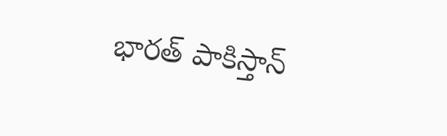భారత్ పాకిస్తాన్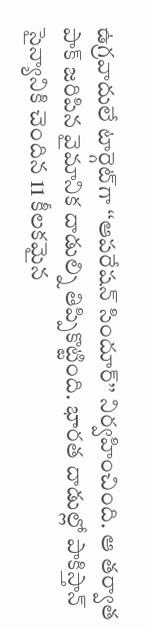ఉగ్రవాదులే టార్గెట్‌గా ‘‘ఆపరేషన్ సిందూర్’’ నిర్వహించింది. ఆ తర్వాత పాక్ జరిపిన వైమానిక దాడుల్ని తిప్పికొట్టింది. భారత దాడుల్లో పాకిస్తాన్ సైన్యానికి చెందిన 11 కీలకమైన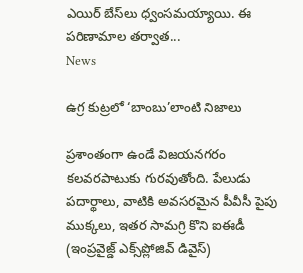ఎయిర్ బేస్‌లు ధ్వంసమయ్యాయి. ఈ పరిణామాల తర్వాత...
News

ఉగ్ర కుట్రలో ‘బాంబు’లాంటి నిజాలు

ప్రశాంతంగా ఉండే విజయనగరం కలవరపాటుకు గురవుతోంది. పేలుడు పదార్థాలు, వాటికి అవసరమైన పీవీసీ పైపు ముక్కలు, ఇతర సామగ్రి కొని ఐఈడీ (ఇంప్రవైజ్డ్‌ ఎక్స్‌ప్లోజివ్‌ డివైస్‌)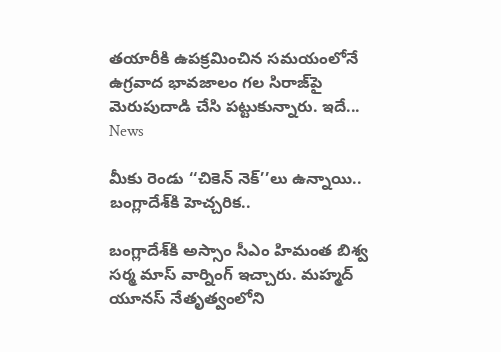తయారీకి ఉపక్రమించిన సమయంలోనే ఉగ్రవాద భావజాలం గల సిరాజ్‌పై మెరుపుదాడి చేసి పట్టుకున్నారు. ఇదే...
News

మీకు రెండు ‘‘చికెన్ నెక్’’లు ఉన్నాయి.. బంగ్లాదేశ్‌కి హెచ్చరిక..

బంగ్లాదేశ్‌కి అస్సాం సీఎం హిమంత బిశ్వ సర్మ మాస్ వార్నింగ్ ఇచ్చారు. మహ్మద్ యూనస్ నేతృత్వంలోని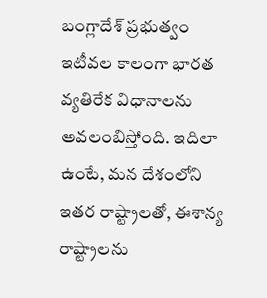బంగ్లాదేశ్ ప్రభుత్వం ఇటీవల కాలంగా భారత వ్యతిరేక విధానాలను అవలంబిస్తోంది. ఇదిలా ఉంటే, మన దేశంలోని ఇతర రాష్ట్రాలతో, ఈశాన్య రాష్ట్రాలను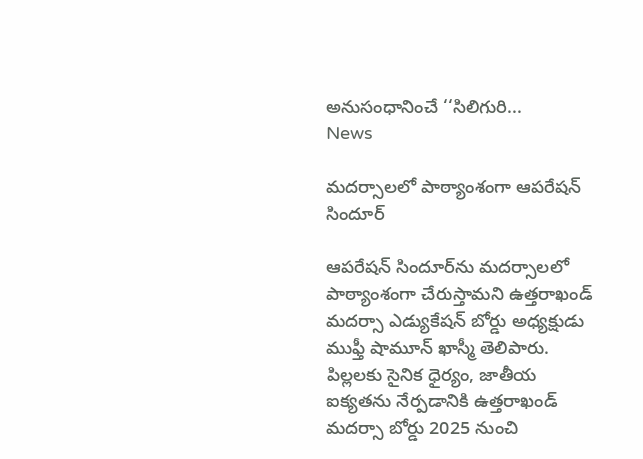అనుసంధానించే ‘‘సిలిగురి...
News

మదర్సాలలో పాఠ్యాంశంగా ఆపరేషన్ సిందూర్‌

ఆపరేషన్ సిందూర్‌ను మదర్సాలలో పాఠ్యాంశంగా చేరుస్తామని ఉత్తరాఖండ్ మదర్సా ఎడ్యుకేషన్ బోర్డు అధ్యక్షుడు ముఫ్తీ షామూన్ ఖాస్మీ తెలిపారు. పిల్లలకు సైనిక ధైర్యం, జాతీయ ఐక్యతను నేర్పడానికి ఉత్తరాఖండ్ మదర్సా బోర్డు 2025 నుంచి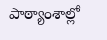పాఠ్యాంశాల్లో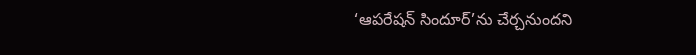‘ఆపరేషన్ సిందూర్’ను చేర్చనుందని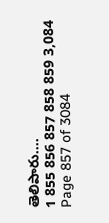తెలిపారు....
1 855 856 857 858 859 3,084
Page 857 of 3084